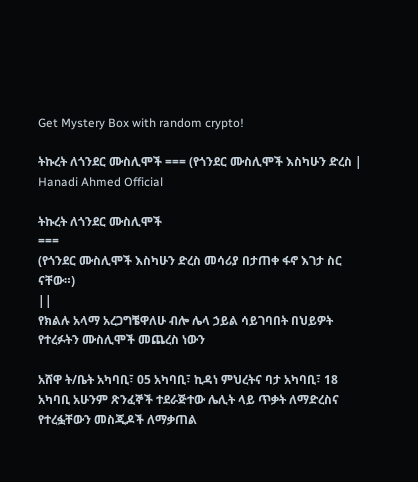Get Mystery Box with random crypto!

ትኩረት ለጎንደር ሙስሊሞች === (የጎንደር ሙስሊሞች እስካሁን ድረስ | Hanadi Ahmed Official

ትኩረት ለጎንደር ሙስሊሞች
===
(የጎንደር ሙስሊሞች እስካሁን ድረስ መሳሪያ በታጠቀ ፋኖ እገታ ስር ናቸው።)
||
የክልሉ አላማ አረጋግቼዋለሁ ብሎ ሌላ ኃይል ሳይገባበት በህይዎት የተረፉትን ሙስሊሞች መጨረስ ነውን

አሸዋ ት/ቤት አካባቢ፣ 05 አካባቢ፣ ኪዳነ ምህረትና ባታ አካባቢ፣ 18 አካባቢ አሁንም ጽንፈኞች ተደራጅተው ሌሊት ላይ ጥቃት ለማድረስና የተረፏቸውን መስጂዶች ለማቃጠል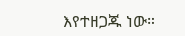እየተዘጋጁ ነው።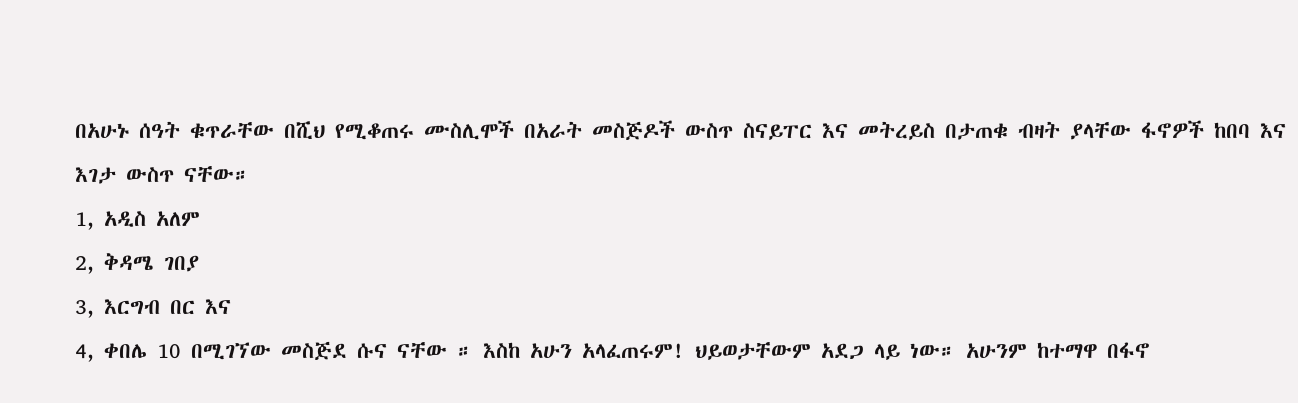በአሁኑ ሰዓት ቁጥራቸው በሺህ የሚቆጠሩ ሙስሊሞች በአራት መስጅዶች ውስጥ ስናይፐር እና መትረይስ በታጠቁ ብዛት ያላቸው ፋኖዎች ከበባ እና እገታ ውስጥ ናቸው።
1, አዲስ አለም
2, ቅዳሜ ገበያ
3, እርግብ በር እና
4, ቀበሌ 10 በሚገኘው መስጅደ ሱና ናቸው ። እስከ አሁን አላፈጠሩም! ህይወታቸውም አደጋ ላይ ነው። አሁንም ከተማዋ በፋኖ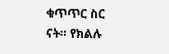ቁጥጥር ስር ናት። የክልሉ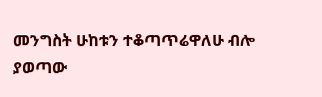መንግስት ሁከቱን ተቆጣጥሬዋለሁ ብሎ ያወጣው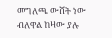መግለጫ ውሸት ነው ብለዋል ከዛው ያሉ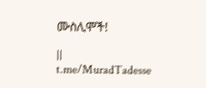ሙስሊሞች!

||
t.me/MuradTadesse